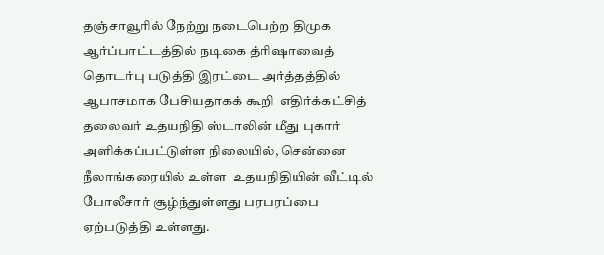தஞ்சாவூரில் நேற்று நடைபெற்ற திமுக ஆர்ப்பாட்டத்தில் நடிகை த்ரிஷாவைத் தொடர்பு படுத்தி இரட்டை அர்த்தத்தில் ஆபாசமாக பேசியதாகக் கூறி  எதிர்க்கட்சித் தலைவர் உதயநிதி ஸ்டாலின் மீது புகார் அளிக்கப்பட்டுள்ள நிலையில், சென்னை நீலாங்கரையில் உள்ள  உதயநிதியின் வீட்டில் போலீசார் சூழ்ந்துள்ளது பரபரப்பை ஏற்படுத்தி உள்ளது.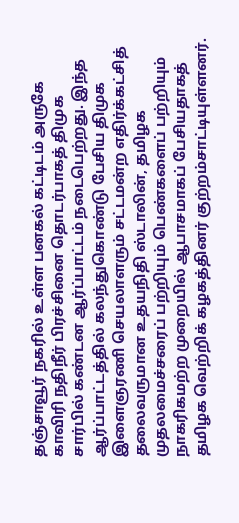தஞ்சாவூர் நகரில் உள்ள பனகல் கட்டிடம் அருகே காவிரி நதிநீர் பிரச்சினை தொடர்பாகத் திமுக சார்பில் கண்டன ஆர்ப்பாட்டம் நடைபெற்றது. இந்த ஆர்ப்பாட்டத்தில் கலந்துகொண்டு பேசிய திமுக இளைஞரணி செயலாளரும் சட்டமன்ற எதிர்க்கட்சித் தலைவருமான உதயநிதி ஸ்டாலின், தமிழக முதலமைச்சரைப் பற்றியும் பெண்களைப் பற்றியும் நாகரிகமற்ற முறையில் ஆபாசமாகப் பேசியதாகத் தமிழக வெற்றிக் கழகத்தினர் குற்றம்சாட்டியுள்ளனர்.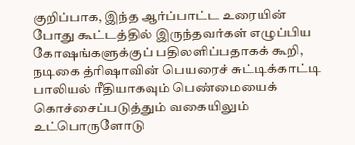குறிப்பாக, இந்த ஆர்ப்பாட்ட உரையின் போது கூட்டத்தில் இருந்தவர்கள் எழுப்பிய கோஷங்களுக்குப் பதிலளிப்பதாகக் கூறி, நடிகை த்ரிஷாவின் பெயரைச் சுட்டிக்காட்டி பாலியல் ரீதியாகவும் பெண்மையைக் கொச்சைப்படுத்தும் வகையிலும் உட்பொருளோடு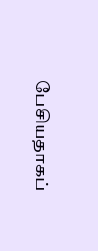பேசியதாகப்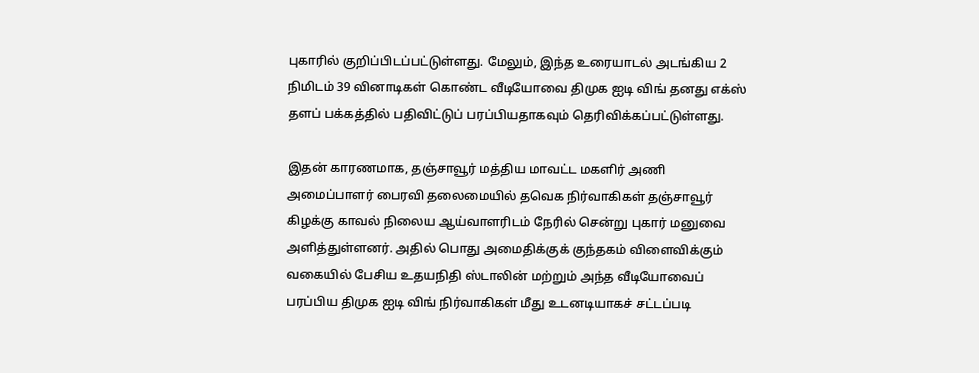புகாரில் குறிப்பிடப்பட்டுள்ளது. மேலும், இந்த உரையாடல் அடங்கிய 2 நிமிடம் 39 வினாடிகள் கொண்ட வீடியோவை திமுக ஐடி விங் தனது எக்ஸ் தளப் பக்கத்தில் பதிவிட்டுப் பரப்பியதாகவும் தெரிவிக்கப்பட்டுள்ளது.

இதன் காரணமாக, தஞ்சாவூர் மத்திய மாவட்ட மகளிர் அணி அமைப்பாளர் பைரவி தலைமையில் தவெக நிர்வாகிகள் தஞ்சாவூர் கிழக்கு காவல் நிலைய ஆய்வாளரிடம் நேரில் சென்று புகார் மனுவை அளித்துள்ளனர். அதில் பொது அமைதிக்குக் குந்தகம் விளைவிக்கும் வகையில் பேசிய உதயநிதி ஸ்டாலின் மற்றும் அந்த வீடியோவைப் பரப்பிய திமுக ஐடி விங் நிர்வாகிகள் மீது உடனடியாகச் சட்டப்படி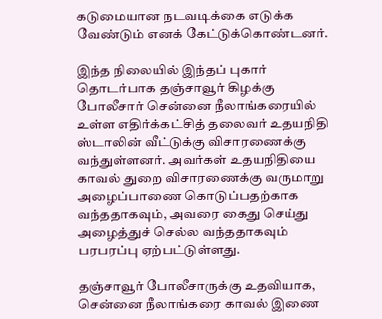கடுமையான நடவடிக்கை எடுக்க வேண்டும் எனக் கேட்டுக்கொண்டனர்.

இந்த நிலையில் இந்தப் புகார் தொடர்பாக தஞ்சாவூர் கிழக்கு போலீசார் சென்னை நீலாங்கரையில் உள்ள எதிர்க்கட்சித் தலைவர் உதயநிதி ஸ்டாலின் வீட்டுக்கு விசாரணைக்கு வந்துள்ளனர். அவர்கள் உதயநிதியை காவல் துறை விசாரணைக்கு வருமாறு அழைப்பாணை கொடுப்பதற்காக வந்ததாகவும், அவரை கைது செய்து அழைத்துச் செல்ல வந்ததாகவும் பரபரப்பு ஏற்பட்டுள்ளது.

தஞ்சாவூர் போலீசாருக்கு உதவியாக, சென்னை நீலாங்கரை காவல் இணை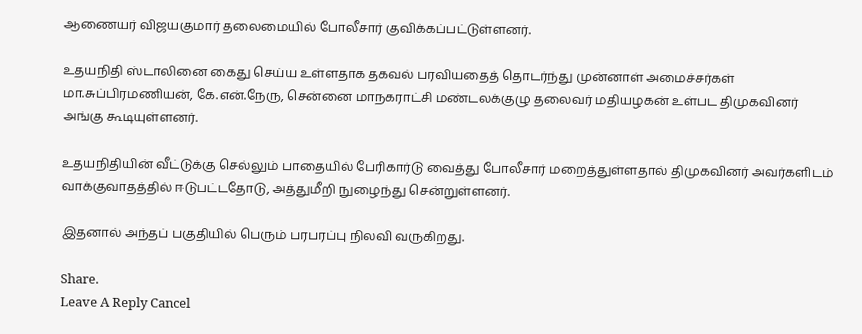ஆணையர் விஜயகுமார் தலைமையில் போலீசார் குவிக்கப்பட்டுள்ளனர்.

உதயநிதி ஸ்டாலினை கைது செய்ய உள்ளதாக தகவல் பரவியதைத் தொடர்ந்து முன்னாள் அமைச்சர்கள் மா.சுப்பிரமணியன், கே.என்.நேரு, சென்னை மாநகராட்சி மண்டலக்குழு தலைவர் மதியழகன் உள்பட திமுகவினர் அங்கு கூடியுள்ளனர்.

உதயநிதியின் வீட்டுக்கு செல்லும் பாதையில் பேரிகார்டு வைத்து போலீசார் மறைத்துள்ளதால் திமுகவினர் அவர்களிடம் வாக்குவாதத்தில் ஈடுபட்டதோடு, அத்துமீறி நுழைந்து சென்றுள்ளனர்.

இதனால் அந்தப் பகுதியில் பெரும் பரபரப்பு நிலவி வருகிறது.

Share.
Leave A Reply Cancel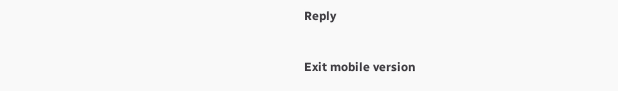Reply

Exit mobile version